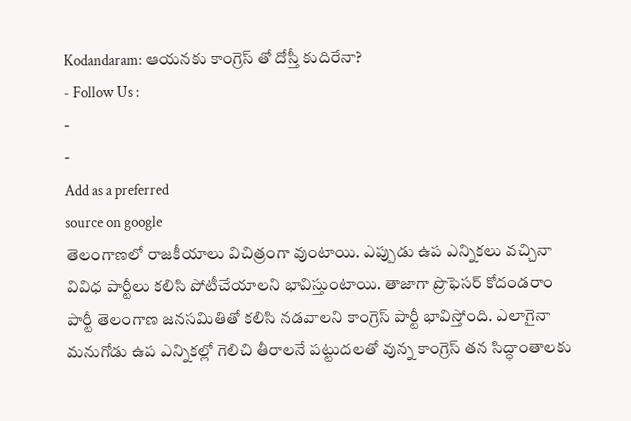Kodandaram: ఆయనకు కాంగ్రెస్ తో దోస్తీ కుదిరేనా?
- Follow Us :
-
-
Add as a preferred
source on google
తెలంగాణలో రాజకీయాలు విచిత్రంగా వుంటాయి. ఎప్పుడు ఉప ఎన్నికలు వచ్చినా వివిధ పార్టీలు కలిసి పోటీచేయాలని భావిస్తుంటాయి. తాజాగా ప్రొఫెసర్ కోదండరాం పార్టీ తెలంగాణ జనసమితితో కలిసి నడవాలని కాంగ్రెస్ పార్టీ భావిస్తోంది. ఎలాగైనా మనుగోడు ఉప ఎన్నికల్లో గెలిచి తీరాలనే పట్టుదలతో వున్న కాంగ్రెస్ తన సిద్ధాంతాలకు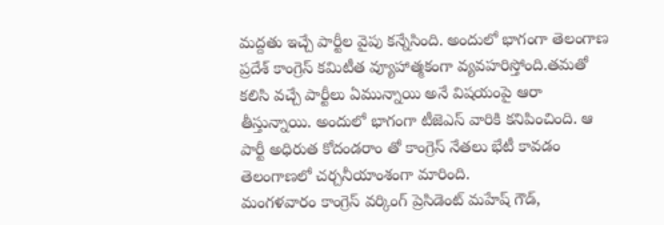మద్దతు ఇచ్చే పార్టీల వైపు కన్నేసింది. అందులో భాగంగా తెలంగాణ ప్రదేశ్ కాంగ్రెస్ కమిటీత వ్యూహాత్మకంగా వ్యవహరిస్తోంది.తమతో కలిసి వచ్చే పార్టీలు ఏమున్నాయి అనే విషయంపై ఆరా తీస్తున్నాయి. అందులో భాగంగా టీజెఎస్ వారికి కనిపించింది. ఆ పార్టీ అధిరుత కోదండరాం తో కాంగ్రెస్ నేతలు భేటీ కావడం తెలంగాణలో చర్చనీయాంశంగా మారింది.
మంగళవారం కాంగ్రెస్ వర్కింగ్ ప్రెసిడెంట్ మహేష్ గౌడ్,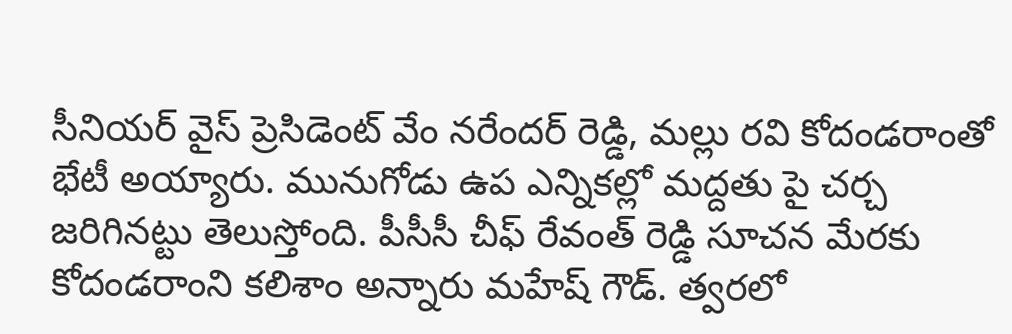సీనియర్ వైస్ ప్రెసిడెంట్ వేం నరేందర్ రెడ్డి, మల్లు రవి కోదండరాంతో భేటీ అయ్యారు. మునుగోడు ఉప ఎన్నికల్లో మద్దతు పై చర్చ జరిగినట్టు తెలుస్తోంది. పీసీసీ చీఫ్ రేవంత్ రెడ్డి సూచన మేరకు కోదండరాంని కలిశాం అన్నారు మహేష్ గౌడ్. త్వరలో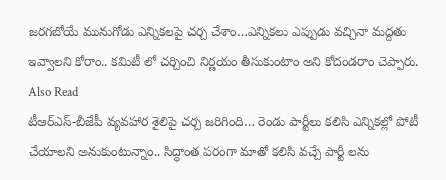జరగబోయే మునుగోడు ఎన్నికలపై చర్చ చేశాం…ఎన్నికలు ఎప్పుడు వచ్చినా మద్దతు ఇవ్వాలని కోరాం.. కమిటీ లో చర్చించి నిర్ణయం తీసుకుంటాం అని కోదండరాం చెప్పారు.
Also Read
టీఆర్ఎస్-బీజేపీ వ్యవహార శైలిపై చర్చ జరిగింది… రెండు పార్టీలు కలిసి ఎన్నికల్లో పోటీ చేయాలని అనుకుంటున్నాం.. సిద్ధాంత పరంగా మాతో కలిసి వచ్చే పార్టీ లను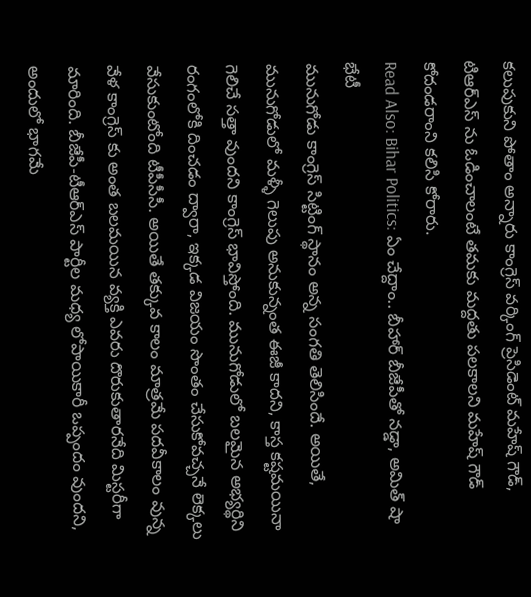కలుపుకుని పోతాం అన్నారు కాంగ్రెస్ వర్కింగ్ ప్రెసిడెంట్ మహేష్ గౌడ్, టిఆర్ఎస్ ను ఓడించాలంటే తమకు మద్దతు పలకాలని మహేష్ గౌడ్ కోదండరాంని కలిసి కోరారు.
Read Also: Bihar Politics: ఏం చేద్దాం.. బీహార్ బీజేపీతో నడ్డా, అమిత్ షా భేటీ
మునుగోడు కాంగ్రెస్ సిట్టింగ్ స్థానం అన్న సంగతి తెలిసిందే. అయితే, మునుగోడులో మళ్ళీ గెలుపు అనుకున్నంత ఈజీ కాదని, కాస్త కష్టమయినా గెలిచే సత్తా వుందని కాంగ్రెస్ భావిస్తోంది. మునుగోడులో బలమైన అభ్యర్థిని రంగంలోకి దించడం ద్వారా, ఇక్కడ విజయం సొంతం చేసుకోవచ్చనే లెక్కలు వేసుకుంటోంది టీపీసీసీ. అయితే తక్కువ కాలం మాత్రమే పదవీకాలం వున్న వేళ కాంగ్రెస్ కు అంత బలమయిన వ్యక్తి ఎవరు దొరుకుతారనేది మిస్టరీగా మారింది. బీజేపీ-టీఆర్ఎస్ పార్టీల మధ్య లోపాయికారీ ఒప్పందం వుందని, అందులో భాగమే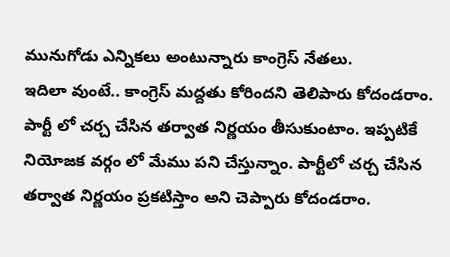మునుగోడు ఎన్నికలు అంటున్నారు కాంగ్రెస్ నేతలు.
ఇదిలా వుంటే.. కాంగ్రెస్ మద్దతు కోరిందని తెలిపారు కోదండరాం. పార్టీ లో చర్చ చేసిన తర్వాత నిర్ణయం తీసుకుంటాం. ఇప్పటికే నియోజక వర్గం లో మేము పని చేస్తున్నాం. పార్టీలో చర్చ చేసిన తర్వాత నిర్ణయం ప్రకటిస్తాం అని చెప్పారు కోదండరాం.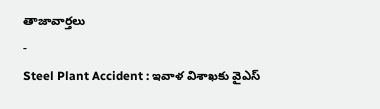తాజావార్తలు
-
Steel Plant Accident : ఇవాళ విశాఖకు వైఎస్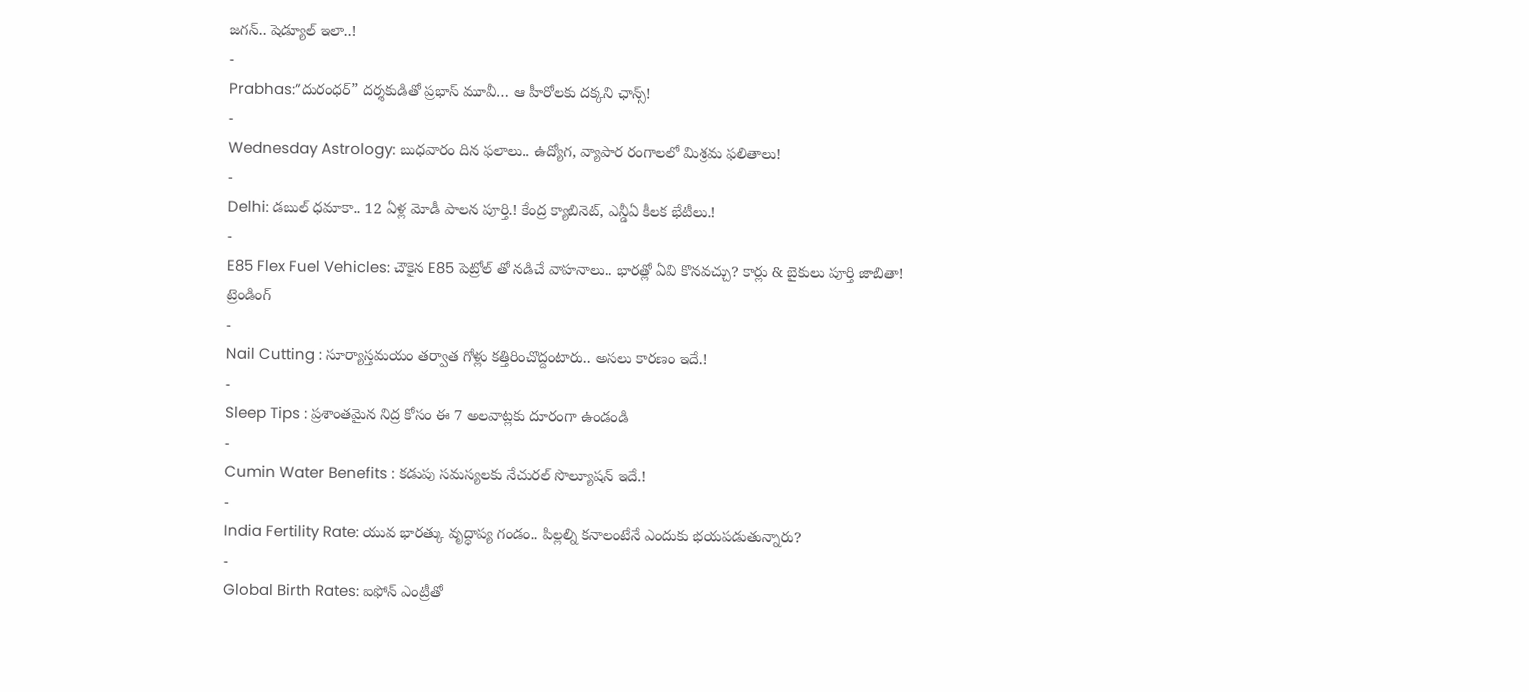జగన్.. షెడ్యూల్ ఇలా..!
-
Prabhas:”దురంధర్” దర్శకుడితో ప్రభాస్ మూవీ… ఆ హీరోలకు దక్కని ఛాన్స్!
-
Wednesday Astrology: బుధవారం దిన ఫలాలు.. ఉద్యోగ, వ్యాపార రంగాలలో మిశ్రమ ఫలితాలు!
-
Delhi: డబుల్ ధమాకా.. 12 ఏళ్ల మోడీ పాలన పూర్తి.! కేంద్ర క్యాబినెట్, ఎన్డీఏ కీలక భేటీలు.!
-
E85 Flex Fuel Vehicles: చౌకైన E85 పెట్రోల్ తో నడిచే వాహనాలు.. భారత్లో ఏవి కొనవచ్చు? కార్లు & బైకులు పూర్తి జాబితా!
ట్రెండింగ్
-
Nail Cutting : సూర్యాస్తమయం తర్వాత గోళ్లు కత్తిరించొద్దంటారు.. అసలు కారణం ఇదే.!
-
Sleep Tips : ప్రశాంతమైన నిద్ర కోసం ఈ 7 అలవాట్లకు దూరంగా ఉండండి
-
Cumin Water Benefits : కడుపు సమస్యలకు నేచురల్ సొల్యూషన్ ఇదే.!
-
India Fertility Rate: యువ భారత్కు వృద్ధాప్య గండం.. పిల్లల్ని కనాలంటేనే ఎందుకు భయపడుతున్నారు?
-
Global Birth Rates: ఐఫోన్ ఎంట్రీతో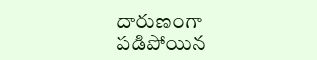దారుణంగా పడిపోయిన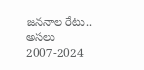జననాల రేటు.. అసలు 2007-2024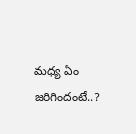మధ్య ఏం జరిగిందంటే..?